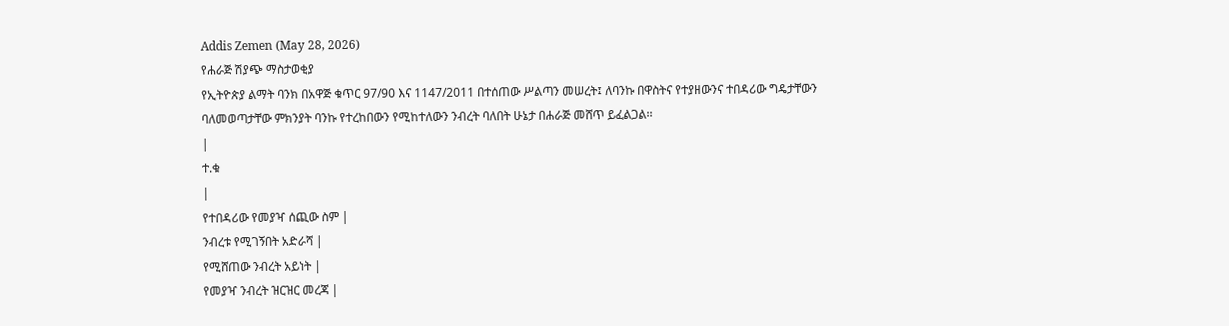Addis Zemen (May 28, 2026)
የሐራጅ ሽያጭ ማስታወቂያ
የኢትዮጵያ ልማት ባንክ በአዋጅ ቁጥር 97/90 እና 1147/2011 በተሰጠው ሥልጣን መሠረት፤ ለባንኩ በዋስትና የተያዘውንና ተበዳሪው ግዴታቸውን ባለመወጣታቸው ምክንያት ባንኩ የተረከበውን የሚከተለውን ንብረት ባለበት ሁኔታ በሐራጅ መሸጥ ይፈልጋል፡፡
|
ተ.ቁ
|
የተበዳሪው የመያዣ ሰጪው ስም |
ንብረቱ የሚገኝበት አድራሻ |
የሚሸጠው ንብረት አይነት |
የመያዣ ንብረት ዝርዝር መረጃ |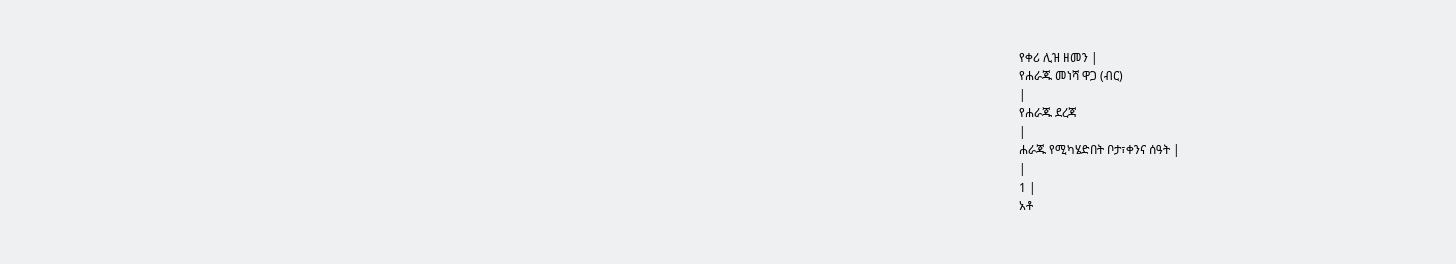የቀሪ ሊዝ ዘመን |
የሐራጁ መነሻ ዋጋ (ብር)
|
የሐራጁ ደረጃ
|
ሐራጁ የሚካሄድበት ቦታ፣ቀንና ሰዓት |
|
1 |
አቶ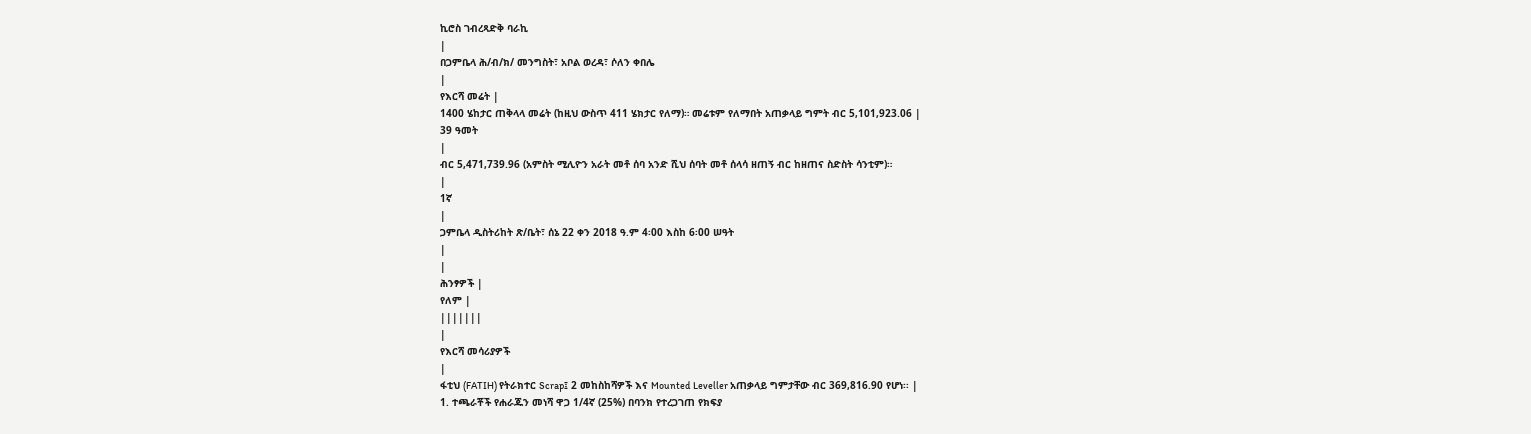ኪሮስ ገብረጻድቅ ባራኪ
|
በጋምቤላ ሕ/ብ/ክ/ መንግስት፣ አቦል ወረዳ፣ ሶለን ቀበሌ
|
የእርሻ መሬት |
1400 ሄከታር ጠቅላላ መሬት (ከዚህ ውስጥ 411 ሄክታር የለማ)። መሬቱም የለማበት አጠቃላይ ግምት ብር 5,101,923.06 |
39 ዓመት
|
ብር 5,471,739.96 (አምስት ሚሊዮን አራት መቶ ሰባ አንድ ሺህ ሰባት መቶ ሰላሳ ዘጠኝ ብር ከዘጠና ስድስት ሳንቲም)።
|
1ኛ
|
ጋምቤላ ዲስትሪከት ጽ/ቤት፣ ሰኔ 22 ቀን 2018 ዓ.ም 4፡00 እስከ 6፡00 ሠዓት
|
|
ሕንፃዎች |
የለም |
|||||||
|
የእርሻ መሳሪያዎች
|
ፋቲህ (FATIH) የትራክተር Scrap፤ 2 መከስከሻዎች እና Mounted Leveller አጠቃላይ ግምታቸው ብር 369,816.90 የሆነ፡፡ |
1. ተጫራቾች የሐራጁን መነሻ ዋጋ 1/4ኛ (25%) በባንክ የተረጋገጠ የክፍያ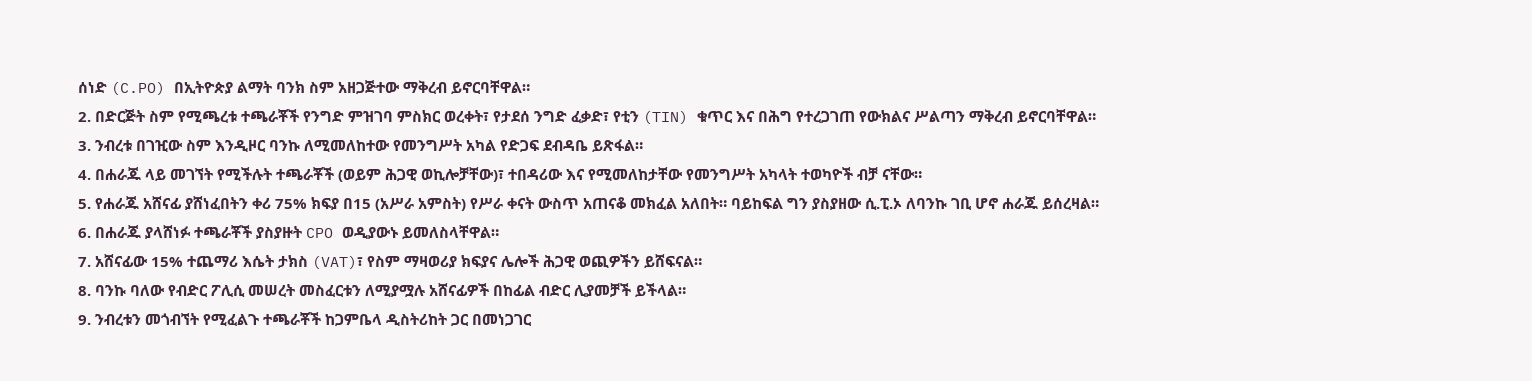ሰነድ (C.PO) በኢትዮጵያ ልማት ባንክ ስም አዘጋጅተው ማቅረብ ይኖርባቸዋል።
2. በድርጅት ስም የሚጫረቱ ተጫራቾች የንግድ ምዝገባ ምስክር ወረቀት፣ የታደሰ ንግድ ፈቃድ፣ የቲን (TIN) ቁጥር እና በሕግ የተረጋገጠ የውክልና ሥልጣን ማቅረብ ይኖርባቸዋል።
3. ንብረቱ በገዢው ስም እንዲዞር ባንኩ ለሚመለከተው የመንግሥት አካል የድጋፍ ደብዳቤ ይጽፋል።
4. በሐራጁ ላይ መገኘት የሚችሉት ተጫራቾች (ወይም ሕጋዊ ወኪሎቻቸው)፣ ተበዳሪው እና የሚመለከታቸው የመንግሥት አካላት ተወካዮች ብቻ ናቸው።
5. የሐራጁ አሸናፊ ያሸነፈበትን ቀሪ 75% ክፍያ በ15 (አሥራ አምስት) የሥራ ቀናት ውስጥ አጠናቆ መክፈል አለበት። ባይከፍል ግን ያስያዘው ሲ.ፒ.ኦ ለባንኩ ገቢ ሆኖ ሐራጁ ይሰረዛል።
6. በሐራጁ ያላሸነፉ ተጫራቾች ያስያዙት CPO ወዲያውኑ ይመለስላቸዋል።
7. አሸናፊው 15% ተጨማሪ እሴት ታክስ (VAT)፣ የስም ማዛወሪያ ክፍያና ሌሎች ሕጋዊ ወጪዎችን ይሸፍናል።
8. ባንኩ ባለው የብድር ፖሊሲ መሠረት መስፈርቱን ለሚያሟሉ አሸናፊዎች በከፊል ብድር ሊያመቻች ይችላል።
9. ንብረቱን መጎብኘት የሚፈልጉ ተጫራቾች ከጋምቤላ ዲስትሪከት ጋር በመነጋገር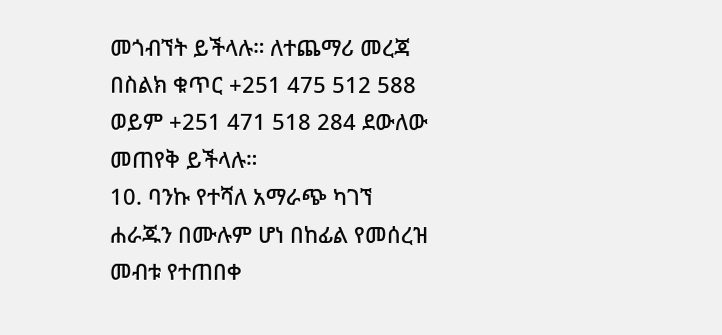መጎብኘት ይችላሉ። ለተጨማሪ መረጃ በስልክ ቁጥር +251 475 512 588 ወይም +251 471 518 284 ደውለው መጠየቅ ይችላሉ።
10. ባንኩ የተሻለ አማራጭ ካገኘ ሐራጁን በሙሉም ሆነ በከፊል የመሰረዝ መብቱ የተጠበቀ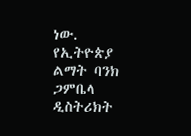ነው.
የኢትዮጵያ ልማት ባንክ ጋምቤላ ዲስትሪክት